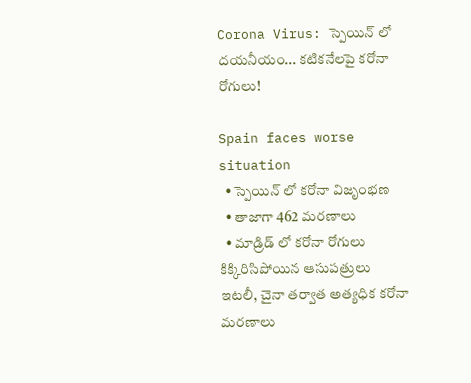Corona Virus: స్పెయిన్ లో దయనీయం... కటికనేలపై కరోనా రోగులు!

Spain faces worse situation
  • స్పెయిన్ లో కరోనా విజృంభణ
  • తాజాగా 462 మరణాలు
  • మాడ్రిడ్ లో కరోనా రోగులు కిక్కిరిసిపోయిన ఆసుపత్రులు
ఇటలీ, చైనా తర్వాత అత్యధిక కరోనా మరణాలు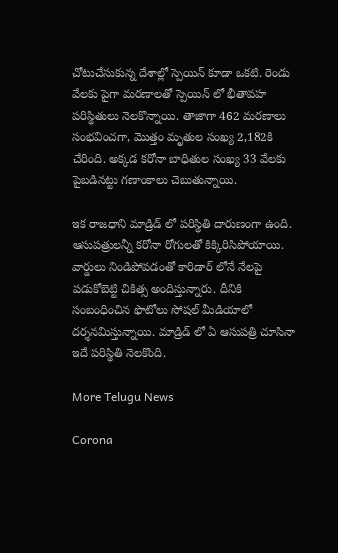చోటుచేసుకున్న దేశాల్లో స్పెయిన్ కూడా ఒకటి. రెండు వేలకు పైగా మరణాలతో స్పెయిన్ లో భీతావహ పరిస్థితులు నెలకొన్నాయి. తాజాగా 462 మరణాలు సంభవించగా, మొత్తం మృతుల సంఖ్య 2,182కి చేరింది. అక్కడ కరోనా బాధితుల సంఖ్య 33 వేలకు పైబడినట్టు గణాంకాలు చెబుతున్నాయి.

ఇక రాజధాని మాడ్రిడ్ లో పరిస్థితి దారుణంగా ఉంది. ఆసుపత్రులన్నీ కరోనా రోగులతో కిక్కిరిసిపోయాయి. వార్డులు నిండిపోవడంతో కారిడార్ లోనే నేలపై పడుకోబెట్టి చికిత్స అందిస్తున్నారు. దీనికి సంబంధించిన ఫొటోలు సోషల్ మీడియాలో దర్శనమిస్తున్నాయి. మాడ్రిడ్ లో ఏ ఆసుపత్రి చూసినా ఇదే పరిస్థితి నెలకొంది.

More Telugu News

Corona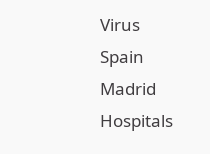Virus
Spain
Madrid
Hospitals